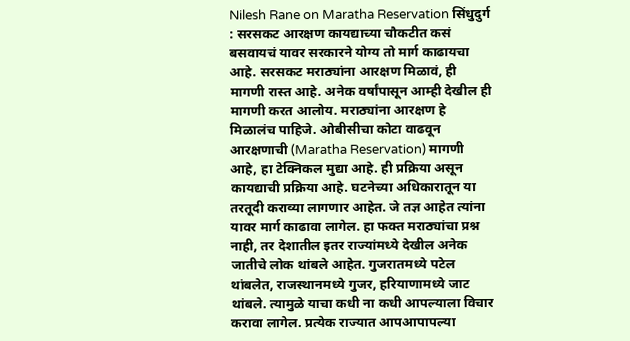Nilesh Rane on Maratha Reservation सिंधुदुर्ग : सरसकट आरक्षण कायद्याच्या चौकटीत कसं बसवायचं यावर सरकारने योग्य तो मार्ग काढायचा आहे. सरसकट मराठ्यांना आरक्षण मिळावं, ही मागणी रास्त आहे. अनेक वर्षांपासून आम्ही देखील ही मागणी करत आलोय. मराठ्यांना आरक्षण हे मिळालंच पाहिजे. ओबीसीचा कोटा वाढवून आरक्षणाची (Maratha Reservation) मागणी आहे, हा टेक्निकल मुद्या आहे. ही प्रक्रिया असून कायद्याची प्रक्रिया आहे. घटनेच्या अधिकारातून या तरतूदी कराव्या लागणार आहेत. जे तज्ञ आहेत त्यांना यावर मार्ग काढावा लागेल. हा फक्त मराठ्यांचा प्रश्न नाही, तर देशातील इतर राज्यांमध्ये देखील अनेक जातीचे लोक थांबले आहेत. गुजरातमध्ये पटेल थांबलेत, राजस्थानमध्ये गुजर, हरियाणामध्ये जाट थांबले. त्यामुळे याचा कधी ना कधी आपल्याला विचार करावा लागेल. प्रत्येक राज्यात आपआपापल्या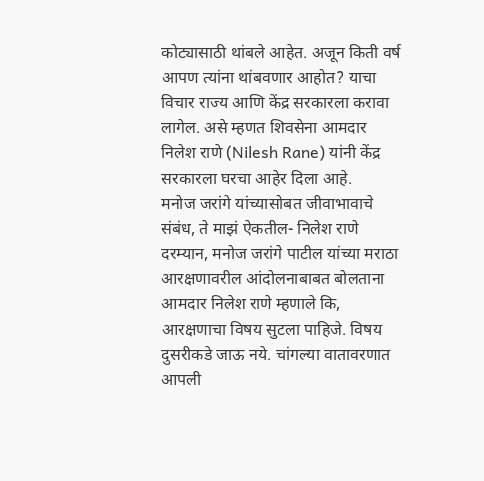कोट्यासाठी थांबले आहेत. अजून किती वर्ष आपण त्यांना थांबवणार आहोत? याचा विचार राज्य आणि केंद्र सरकारला करावा लागेल. असे म्हणत शिवसेना आमदार निलेश राणे (Nilesh Rane) यांनी केंद्र सरकारला घरचा आहेर दिला आहे.
मनोज जरांगे यांच्यासोबत जीवाभावाचे संबंध, ते माझं ऐकतील- निलेश राणे
दरम्यान, मनोज जरांगे पाटील यांच्या मराठा आरक्षणावरील आंदोलनाबाबत बोलताना आमदार निलेश राणे म्हणाले कि, आरक्षणाचा विषय सुटला पाहिजे. विषय दुसरीकडे जाऊ नये. चांगल्या वातावरणात आपली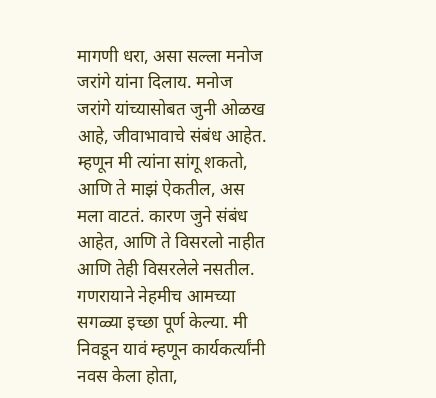मागणी धरा, असा सल्ला मनोज जरांगे यांना दिलाय. मनोज जरांगे यांच्यासोबत जुनी ओळख आहे, जीवाभावाचे संबंध आहेत. म्हणून मी त्यांना सांगू शकतो, आणि ते माझं ऐकतील, अस मला वाटतं. कारण जुने संबंध आहेत, आणि ते विसरलो नाहीत आणि तेही विसरलेले नसतील.
गणरायाने नेहमीच आमच्या सगळ्या इच्छा पूर्ण केल्या. मी निवडून यावं म्हणून कार्यकर्त्यांनी नवस केला होता,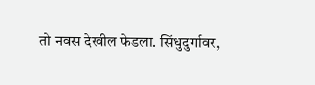तो नवस देखील फेडला. सिंधुदुर्गावर,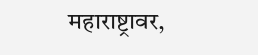महाराष्ट्रावर,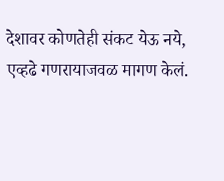देशावर कोणतेही संकट येऊ नये, एव्हढे गणरायाजवळ मागण केलं.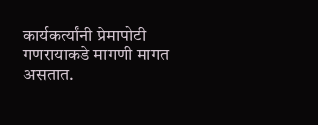कार्यकर्त्यांनी प्रेमापोटी गणरायाकडे मागणी मागत असतात.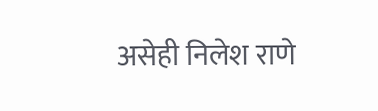असेही निलेश राणे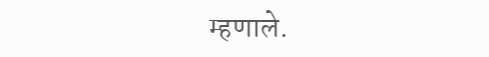म्हणाले.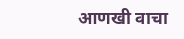आणखी वाचा